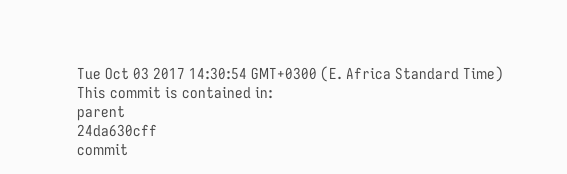Tue Oct 03 2017 14:30:54 GMT+0300 (E. Africa Standard Time)
This commit is contained in:
parent
24da630cff
commit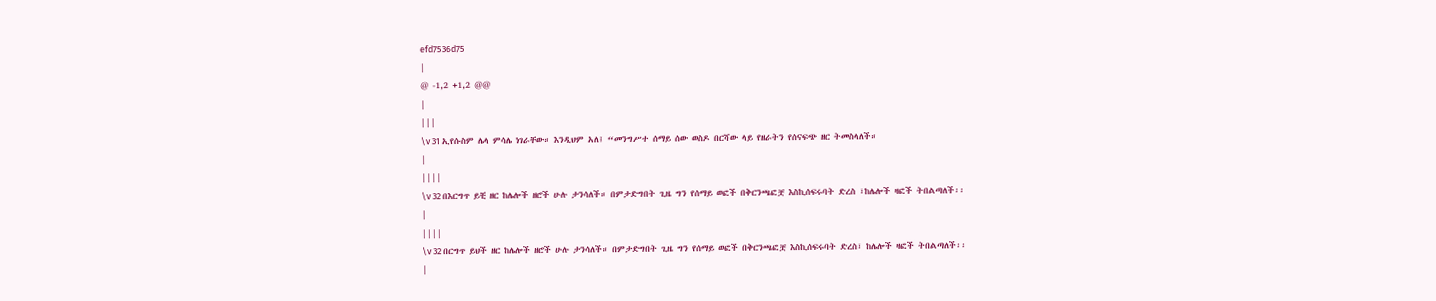efd7536d75
|
@ -1,2 +1,2 @@
|
|||
\v 31 ኢየሱስም ሌላ ምሳሌ ነገራቸው። እንዲህም አለ፤ “መንግሥተ ሰማይ ሰው ወስዶ በርሻው ላይ የዘራትን የሰናፍጭ ዘር ትመስላለች።
|
||||
\v 32 በእርግጥ ይቺ ዘር ከሌሎች ዘሮች ሁሉ ታንሳለች። በምታድግበት ጊዜ ግን የሰማይ ወፎች በቅርንጫፎቿ እስኪሰፍሩባት ድረስ ፣ከሌሎች ዛፎች ትበልጣለች፡፡
|
||||
\v 32 በርግጥ ይህች ዘር ከሌሎች ዘሮች ሁሉ ታንሳለች። በምታድግበት ጊዜ ግን የሰማይ ወፎች በቅርንጫፎቿ እስኪሰፍሩባት ድረስ፣ ከሌሎች ዛፎች ትበልጣለች፡፡
|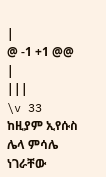|
@ -1 +1 @@
|
|||
\v 33 ከዚያም ኢየሱስ ሌላ ምሳሌ ነገራቸው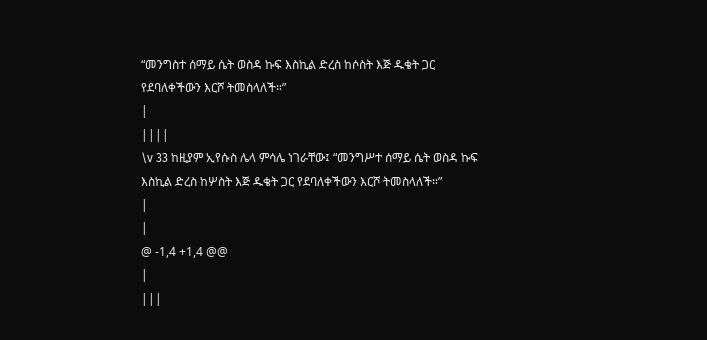“መንግስተ ሰማይ ሴት ወስዳ ኩፍ እስኪል ድረስ ከሶስት እጅ ዱቄት ጋር የደባለቀችውን እርሾ ትመስላለች።”
|
||||
\v 33 ከዚያም ኢየሱስ ሌላ ምሳሌ ነገራቸው፤ “መንግሥተ ሰማይ ሴት ወስዳ ኩፍ እስኪል ድረስ ከሦስት እጅ ዱቄት ጋር የደባለቀችውን እርሾ ትመስላለች።”
|
|
@ -1,4 +1,4 @@
|
|||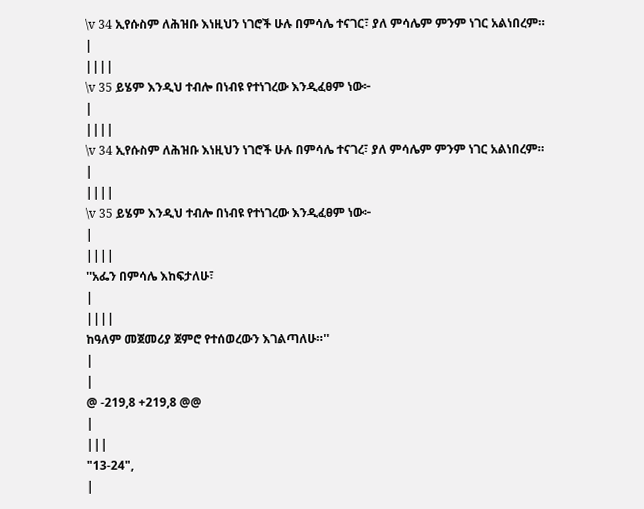\v 34 ኢየሱስም ለሕዝቡ እነዚህን ነገሮች ሁሉ በምሳሌ ተናገር፣ ያለ ምሳሌም ምንም ነገር አልነበረም።
|
||||
\v 35 ይሄም እንዲህ ተብሎ በነብዩ የተነገረው እንዲፈፀም ነው፦
|
||||
\v 34 ኢየሱስም ለሕዝቡ እነዚህን ነገሮች ሁሉ በምሳሌ ተናገረ፣ ያለ ምሳሌም ምንም ነገር አልነበረም።
|
||||
\v 35 ይሄም እንዲህ ተብሎ በነብዩ የተነገረው እንዲፈፀም ነው፦
|
||||
''አፌን በምሳሌ እከፍታለሁ፣
|
||||
ከዓለም መጀመሪያ ጀምሮ የተሰወረውን እገልጣለሁ።''
|
|
@ -219,8 +219,8 @@
|
|||
"13-24",
|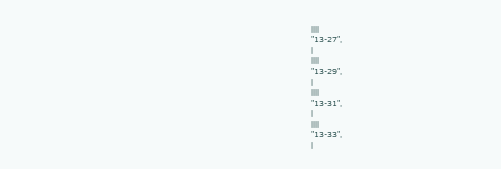||||
"13-27",
|
||||
"13-29",
|
||||
"13-31",
|
||||
"13-33",
|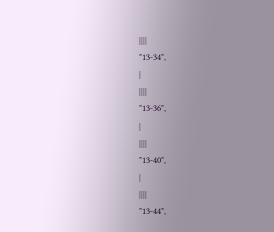||||
"13-34",
|
||||
"13-36",
|
||||
"13-40",
|
||||
"13-44",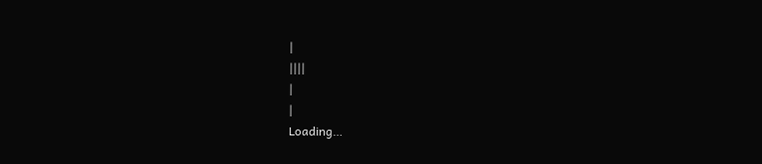|
||||
|
|
Loading…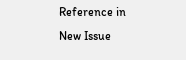Reference in New Issue